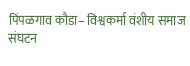पिंपळगाव कौडा– विश्वकर्मा वंशीय समाज संघटन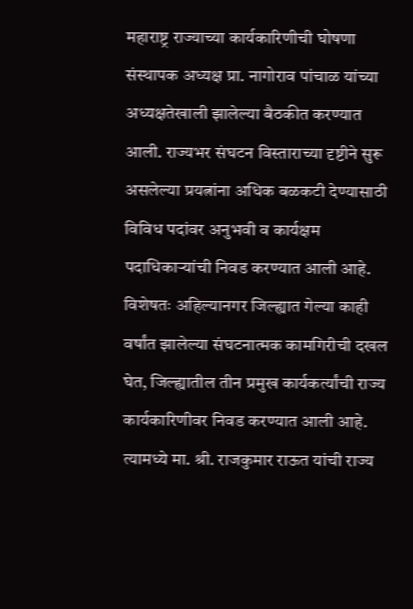महाराष्ट्र राज्याच्या कार्यकारिणीची घोषणा संस्थापक अध्यक्ष प्रा. नागोराव पांचाळ यांच्या अध्यक्षतेखाली झालेल्या बैठकीत करण्यात आली. राज्यभर संघटन विस्ताराच्या दृष्टीने सुरू असलेल्या प्रयत्नांना अधिक बळकटी देण्यासाठी विविध पदांवर अनुभवी व कार्यक्षम पदाधिकाऱ्यांची निवड करण्यात आली आहे.
विशेषतः अहिल्यानगर जिल्ह्यात गेल्या काही वर्षांत झालेल्या संघटनात्मक कामगिरीची दखल घेत, जिल्ह्यातील तीन प्रमुख कार्यकर्त्यांची राज्य कार्यकारिणीवर निवड करण्यात आली आहे. त्यामध्ये मा. श्री. राजकुमार राऊत यांची राज्य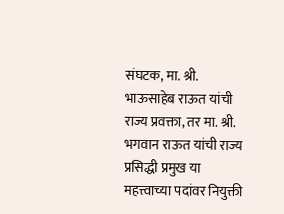संघटक, मा. श्री. भाऊसाहेब राऊत यांची राज्य प्रवक्ता, तर मा. श्री. भगवान राऊत यांची राज्य प्रसिद्धी प्रमुख या महत्त्वाच्या पदांवर नियुक्ती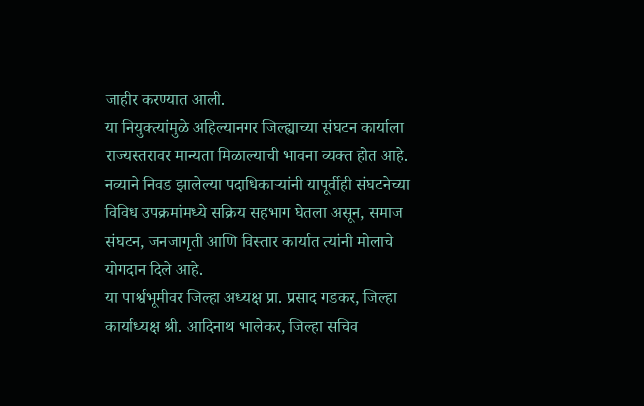जाहीर करण्यात आली.
या नियुक्त्यांमुळे अहिल्यानगर जिल्ह्याच्या संघटन कार्याला राज्यस्तरावर मान्यता मिळाल्याची भावना व्यक्त होत आहे. नव्याने निवड झालेल्या पदाधिकाऱ्यांनी यापूर्वीही संघटनेच्या विविध उपक्रमांमध्ये सक्रिय सहभाग घेतला असून, समाज संघटन, जनजागृती आणि विस्तार कार्यात त्यांनी मोलाचे योगदान दिले आहे.
या पार्श्वभूमीवर जिल्हा अध्यक्ष प्रा. प्रसाद गडकर, जिल्हा कार्याध्यक्ष श्री. आदिनाथ भालेकर, जिल्हा सचिव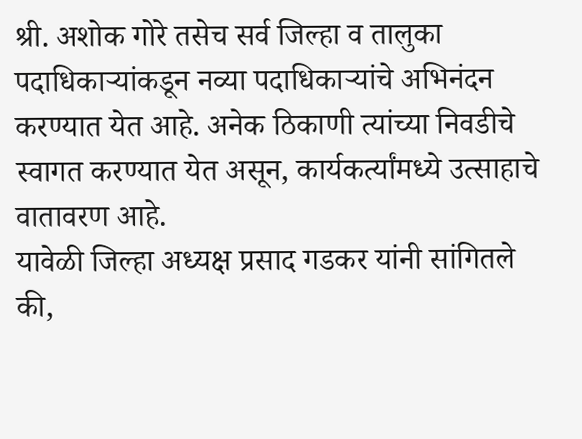श्री. अशोक गोरे तसेच सर्व जिल्हा व तालुका पदाधिकाऱ्यांकडून नव्या पदाधिकाऱ्यांचे अभिनंदन करण्यात येत आहे. अनेक ठिकाणी त्यांच्या निवडीचे स्वागत करण्यात येत असून, कार्यकर्त्यांमध्ये उत्साहाचे वातावरण आहे.
यावेळी जिल्हा अध्यक्ष प्रसाद गडकर यांनी सांगितले की,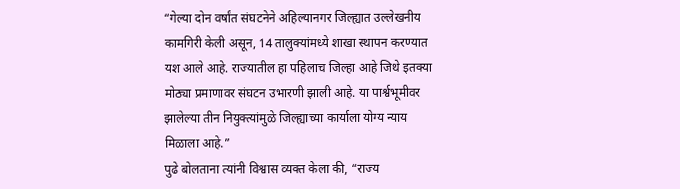“गेल्या दोन वर्षांत संघटनेने अहिल्यानगर जिल्ह्यात उल्लेखनीय कामगिरी केली असून, 14 तालुक्यांमध्ये शाखा स्थापन करण्यात यश आले आहे. राज्यातील हा पहिलाच जिल्हा आहे जिथे इतक्या मोठ्या प्रमाणावर संघटन उभारणी झाली आहे. या पार्श्वभूमीवर झालेल्या तीन नियुक्त्यांमुळे जिल्ह्याच्या कार्याला योग्य न्याय मिळाला आहे.”
पुढे बोलताना त्यांनी विश्वास व्यक्त केला की, “राज्य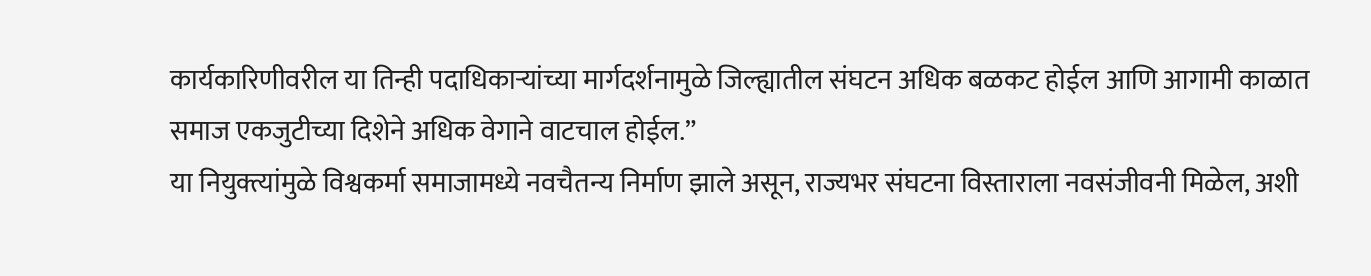कार्यकारिणीवरील या तिन्ही पदाधिकाऱ्यांच्या मार्गदर्शनामुळे जिल्ह्यातील संघटन अधिक बळकट होईल आणि आगामी काळात समाज एकजुटीच्या दिशेने अधिक वेगाने वाटचाल होईल.”
या नियुक्त्यांमुळे विश्वकर्मा समाजामध्ये नवचैतन्य निर्माण झाले असून, राज्यभर संघटना विस्ताराला नवसंजीवनी मिळेल, अशी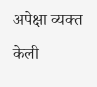अपेक्षा व्यक्त केली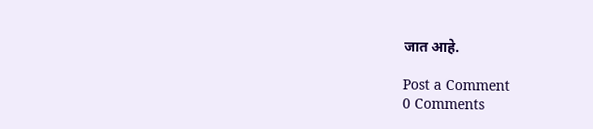जात आहे.

Post a Comment
0 Comments